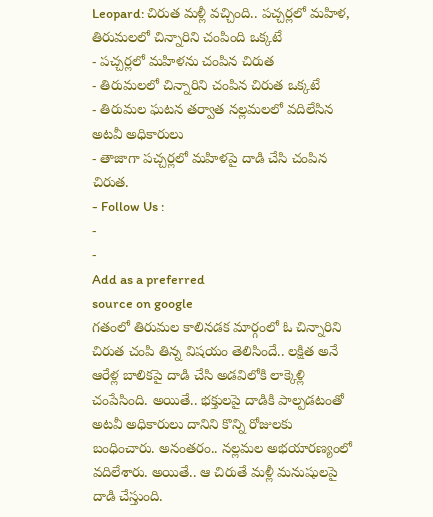Leopard: చిరుత మళ్లీ వచ్చింది.. పచ్చర్లలో మహిళ, తిరుమలలో చిన్నారిని చంపింది ఒక్కటే
- పచ్చర్లలో మహిళను చంపిన చిరుత
- తిరుమలలో చిన్నారిని చంపిన చిరుత ఒక్కటే
- తిరుమల ఘటన తర్వాత నల్లమలలో వదిలేసిన అటవీ అధికారులు
- తాజాగా పచ్చర్లలో మహిళపై దాడి చేసి చంపిన చిరుత.
- Follow Us :
-
-
Add as a preferred
source on google
గతంలో తిరుమల కాలినడక మార్గంలో ఓ చిన్నారిని చిరుత చంపి తిన్న విషయం తెలిసిందే.. లక్షిత అనే ఆరేళ్ల బాలికపై దాడి చేసి అడవిలోకి లాక్కెళ్లి చంపేసింది. అయితే.. భక్తులపై దాడికి పాల్పడటంతో అటవీ అధికారులు దానిని కొన్ని రోజులకు బంధించారు. అనంతరం.. నల్లమల అభయారణ్యంలో వదిలేశారు. అయితే.. ఆ చిరుతే మళ్లీ మనుషులపై దాడి చేస్తుంది.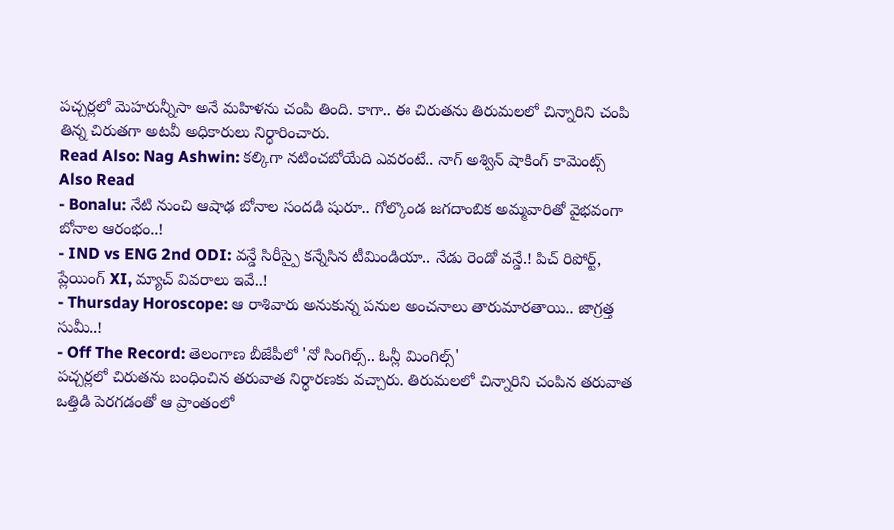పచ్చర్లలో మెహరున్నీసా అనే మహిళను చంపి తింది. కాగా.. ఈ చిరుతను తిరుమలలో చిన్నారిని చంపి తిన్న చిరుతగా అటవీ అధికారులు నిర్ధారించారు.
Read Also: Nag Ashwin: కల్కిగా నటించబోయేది ఎవరంటే.. నాగ్ అశ్విన్ షాకింగ్ కామెంట్స్
Also Read
- Bonalu: నేటి నుంచి ఆషాఢ బోనాల సందడి షురూ.. గోల్కొండ జగదాంబిక అమ్మవారితో వైభవంగా బోనాల ఆరంభం..!
- IND vs ENG 2nd ODI: వన్డే సిరీస్పై కన్నేసిన టీమిండియా.. నేడు రెండో వన్డే.! పిచ్ రిపోర్ట్, ప్లేయింగ్ XI, మ్యాచ్ వివరాలు ఇవే..!
- Thursday Horoscope: ఆ రాశివారు అనుకున్న పనుల అంచనాలు తారుమారతాయి.. జాగ్రత్త సుమీ..!
- Off The Record: తెలంగాణ బీజేపీలో 'నో సింగిల్స్.. ఓన్లీ మింగిల్స్'
పచ్చర్లలో చిరుతను బంధించిన తరువాత నిర్ధారణకు వచ్చారు. తిరుమలలో చిన్నారిని చంపిన తరువాత ఒత్తిడి పెరగడంతో ఆ ప్రాంతంలో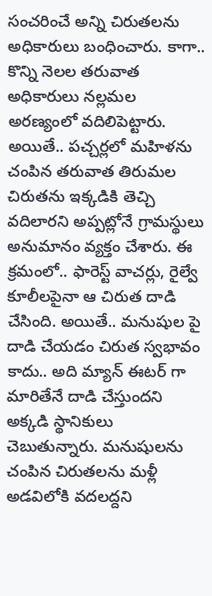సంచరించే అన్ని చిరుతలను అధికారులు బంధించారు. కాగా.. కొన్ని నెలల తరువాత అధికారులు నల్లమల అరణ్యంలో వదిలిపెట్టారు. అయితే.. పచ్చర్లలో మహిళను చంపిన తరువాత తిరుమల చిరుతను ఇక్కడికి తెచ్చి వదిలారని అప్పట్లోనే గ్రామస్థులు అనుమానం వ్యక్తం చేశారు. ఈ క్రమంలో.. ఫారెస్ట్ వాచర్లు, రైల్వే కూలీలపైనా ఆ చిరుత దాడి చేసింది. అయితే.. మనుషుల పై దాడి చేయడం చిరుత స్వభావం కాదు.. అది మ్యాన్ ఈటర్ గా మారితేనే దాడి చేస్తుందని అక్కడి స్థానికులు చెబుతున్నారు. మనుషులను చంపిన చిరుతలను మళ్లీ అడవిలోకి వదలద్దని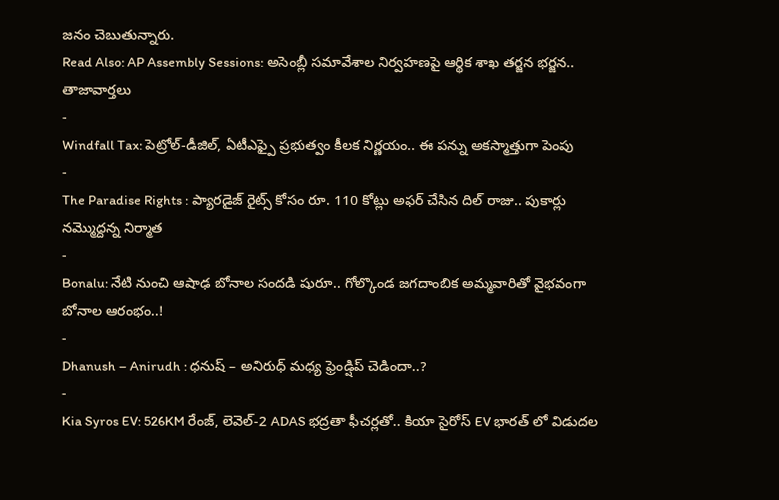జనం చెబుతున్నారు.
Read Also: AP Assembly Sessions: అసెంబ్లీ సమావేశాల నిర్వహణపై ఆర్థిక శాఖ తర్జన భర్జన..
తాజావార్తలు
-
Windfall Tax: పెట్రోల్-డీజిల్, ఏటీఎఫ్పై ప్రభుత్వం కీలక నిర్ణయం.. ఈ పన్ను అకస్మాత్తుగా పెంపు
-
The Paradise Rights : ప్యారడైజ్ రైట్స్ కోసం రూ. 110 కోట్లు అఫర్ చేసిన దిల్ రాజు.. పుకార్లు నమ్మొద్దన్న నిర్మాత
-
Bonalu: నేటి నుంచి ఆషాఢ బోనాల సందడి షురూ.. గోల్కొండ జగదాంబిక అమ్మవారితో వైభవంగా బోనాల ఆరంభం..!
-
Dhanush – Anirudh : ధనుష్ – అనిరుధ్ మధ్య ఫ్రెండ్షిప్ చెడిందా..?
-
Kia Syros EV: 526KM రేంజ్, లెవెల్-2 ADAS భద్రతా ఫీచర్లతో.. కియా సైరోస్ EV భారత్ లో విడుదల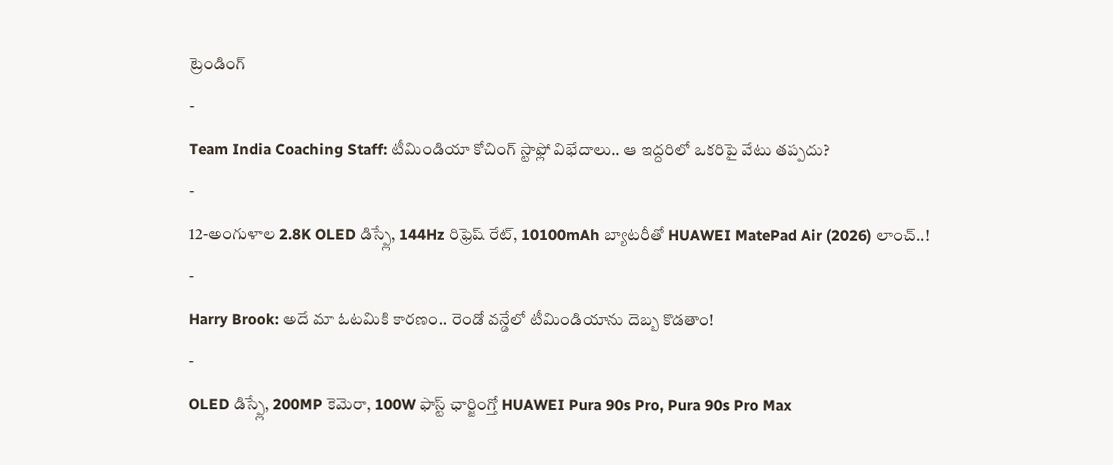ట్రెండింగ్
-
Team India Coaching Staff: టీమిండియా కోచింగ్ స్టాఫ్లో విభేదాలు.. ఆ ఇద్దరిలో ఒకరిపై వేటు తప్పదు?
-
12-అంగుళాల 2.8K OLED డిస్ప్లే, 144Hz రిఫ్రెష్ రేట్, 10100mAh బ్యాటరీతో HUAWEI MatePad Air (2026) లాంచ్..!
-
Harry Brook: అదే మా ఓటమికి కారణం.. రెండో వన్డేలో టీమిండియాను దెబ్బ కొడతాం!
-
OLED డిస్ప్లే, 200MP కెమెరా, 100W ఫాస్ట్ ఛార్జింగ్తో HUAWEI Pura 90s Pro, Pura 90s Pro Max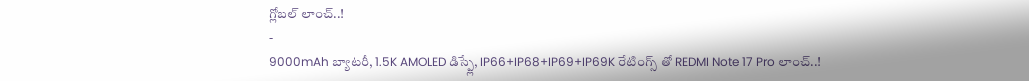గ్లోబల్ లాంచ్..!
-
9000mAh బ్యాటరీ, 1.5K AMOLED డిస్ప్లే, IP66+IP68+IP69+IP69K రేటింగ్స్ తో REDMI Note 17 Pro లాంచ్..!